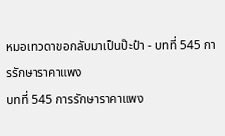หมอเทวดาขอกลับมาเป็นป๊ะป๋า - บทที่ 545 การรักษาราคาแพง
บทที่ 545 การรักษาราคาแพง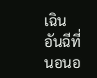เฉินอันฉีที่นอนอ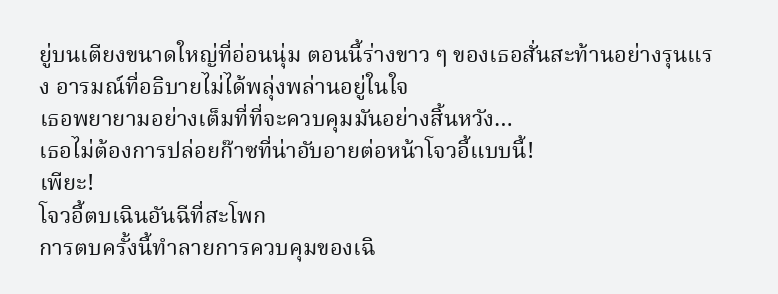ยู่บนเตียงขนาดใหญ่ที่อ่อนนุ่ม ตอนนี้ร่างขาว ๆ ของเธอสั่นสะท้านอย่างรุนแรง อารมณ์ที่อธิบายไม่ได้พลุ่งพล่านอยู่ในใจ
เธอพยายามอย่างเต็มที่ที่จะควบคุมมันอย่างสิ้นหวัง…
เธอไม่ต้องการปล่อยก๊าซที่น่าอับอายต่อหน้าโจวอี้แบบนี้!
เพียะ!
โจวอี้ตบเฉินอันฉีที่สะโพก
การตบครั้งนี้ทำลายการควบคุมของเฉิ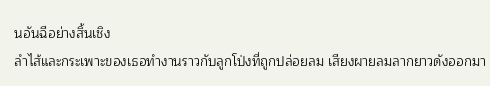นอันฉีอย่างสิ้นเชิง
ลำไส้และกระเพาะของเธอทำงานราวกับลูกโป่งที่ถูกปล่อยลม เสียงผายลมลากยาวดังออกมา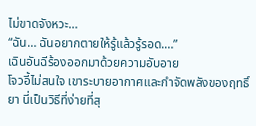ไม่ขาดจังหวะ…
“ฉัน… ฉันอยากตายให้รู้แล้วรู้รอด.…”
เฉินอันฉีร้องออกมาด้วยความอับอาย
โจวอี้ไม่สนใจ เขาระบายอากาศและกำจัดพลังของฤทธิ์ยา นี่เป็นวิธีที่ง่ายที่สุ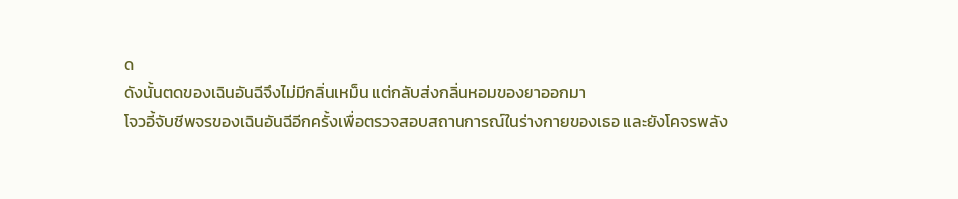ด
ดังนั้นตดของเฉินอันฉีจึงไม่มีกลิ่นเหม็น แต่กลับส่งกลิ่นหอมของยาออกมา
โจวอี้จับชีพจรของเฉินอันฉีอีกครั้งเพื่อตรวจสอบสถานการณ์ในร่างกายของเธอ และยังโคจรพลัง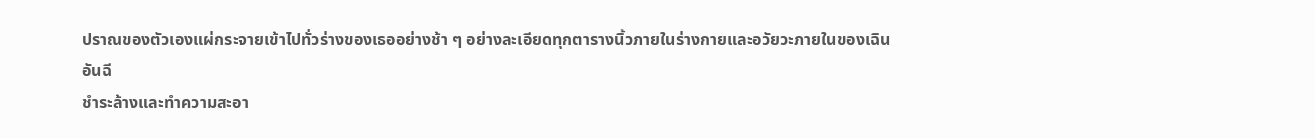ปราณของตัวเองแผ่กระจายเข้าไปทั่วร่างของเธออย่างช้า ๆ อย่างละเอียดทุกตารางนิ้วภายในร่างกายและอวัยวะภายในของเฉินอันฉี
ชำระล้างและทำความสะอา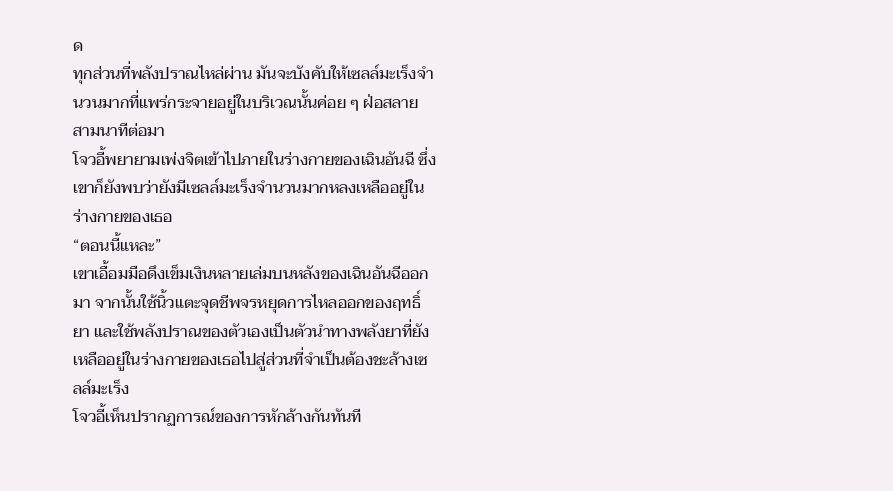ด
ทุกส่วนที่พลังปราณไหล่ผ่าน มันจะบังคับให้เซลล์มะเร็งจำนวนมากที่แพร่กระจายอยู่ในบริเวณนั้นค่อย ๆ ฝ่อสลาย
สามนาทีต่อมา
โจวอี้พยายามเพ่งจิตเข้าไปภายในร่างกายของเฉินอันฉี ซึ่งเขาก็ยังพบว่ายังมีเซลล์มะเร็งจำนวนมากหลงเหลืออยู่ในร่างกายของเธอ
“ตอนนี้แหละ”
เขาเอื้อมมือดึงเข็มเงินหลายเล่มบนหลังของเฉินอันฉีออกมา จากนั้นใช้นิ้วแตะจุดชีพจรหยุดการไหลออกของฤทธิ์ยา และใช้พลังปราณของตัวเองเป็นตัวนำทางพลังยาที่ยังเหลืออยู่ในร่างกายของเธอไปสู่ส่วนที่จำเป็นต้องชะล้างเซลล์มะเร็ง
โจวอี้เห็นปรากฏการณ์ของการหักล้างกันทันที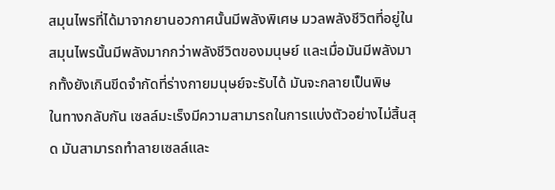สมุนไพรที่ได้มาจากยานอวกาศนั้นมีพลังพิเศษ มวลพลังชีวิตที่อยู่ในสมุนไพรนั้นมีพลังมากกว่าพลังชีวิตของมนุษย์ และเมื่อมันมีพลังมากทั้งยังเกินขีดจำกัดที่ร่างกายมนุษย์จะรับได้ มันจะกลายเป็นพิษ
ในทางกลับกัน เซลล์มะเร็งมีความสามารถในการแบ่งตัวอย่างไม่สิ้นสุด มันสามารถทำลายเซลล์และ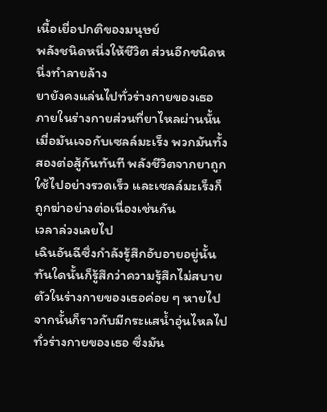เนื้อเยื่อปกติของมนุษย์
พลังชนิดหนึ่งให้ชีวิต ส่วนอีกชนิดหนึ่งทำลายล้าง
ยายังคงแล่นไปทั่วร่างกายของเธอ ภายในร่างกายส่วนที่ยาไหลผ่านนั้น เมื่อมันเจอกับเซลล์มะเร็ง พวกมันทั้งสองต่อสู้กันทันที พลังชีวิตจากยาถูกใช้ไปอย่างรวดเร็ว และเซลล์มะเร็งก็ถูกฆ่าอย่างต่อเนื่องเช่นกัน
เวลาล่วงเลยไป
เฉินอันฉีซึ่งกำลังรู้สึกอับอายอยู่นั้น ทันใดนั้นก็รู้สึกว่าความรู้สึกไม่สบายตัวในร่างกายของเธอค่อย ๆ หายไป จากนั้นก็ราวกับมีกระแสน้ำอุ่นไหลไปทั่วร่างกายของเธอ ซึ่งมัน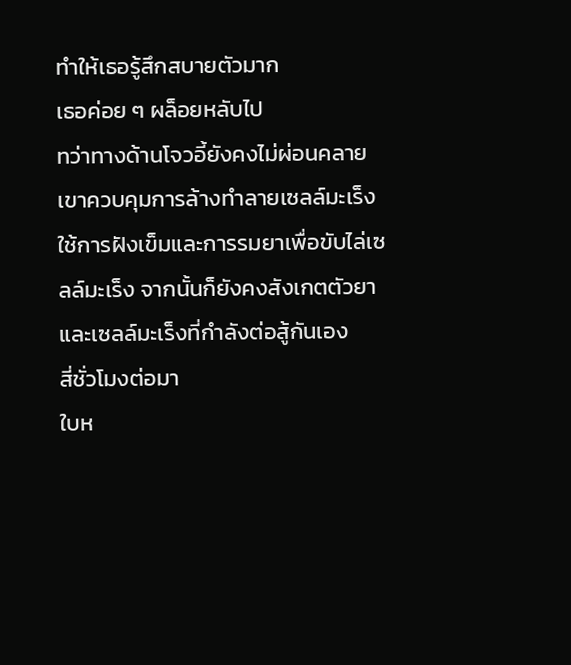ทำให้เธอรู้สึกสบายตัวมาก
เธอค่อย ๆ ผล็อยหลับไป
ทว่าทางด้านโจวอี้ยังคงไม่ผ่อนคลาย เขาควบคุมการล้างทำลายเซลล์มะเร็ง ใช้การฝังเข็มและการรมยาเพื่อขับไล่เซลล์มะเร็ง จากนั้นก็ยังคงสังเกตตัวยาและเซลล์มะเร็งที่กำลังต่อสู้กันเอง
สี่ชั่วโมงต่อมา
ใบห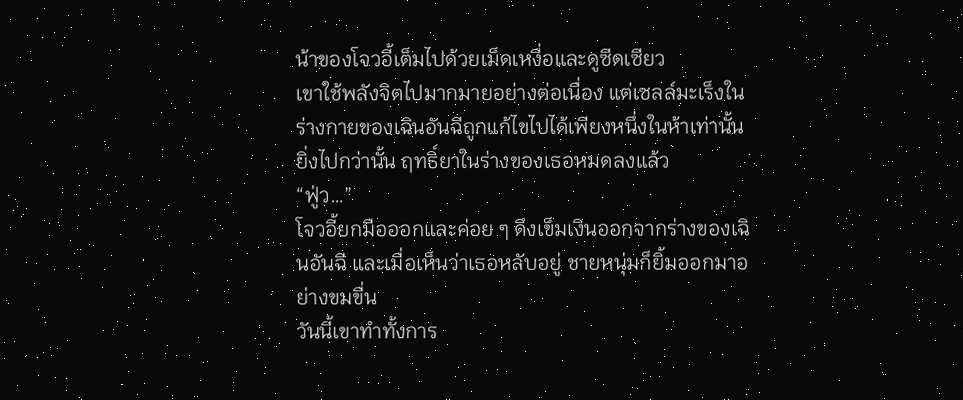น้าของโจวอี้เต็มไปด้วยเม็ดเหงื่อและดูซีดเซียว
เขาใช้พลังจิตไปมากมายอย่างต่อเนื่อง แต่เซลล์มะเร็งในร่างกายของเฉินอันฉีถูกแก้ไขไปได้เพียงหนึ่งในห้าเท่านั้น
ยิ่งไปกว่านั้น ฤทธิ์ยาในร่างของเธอหมดลงแล้ว
“ฟู่ว…”
โจวอี้ยกมือออกและค่อย ๆ ดึงเข็มเงินออกจากร่างของเฉินอันฉี และเมื่อเห็นว่าเธอหลับอยู่ ชายหนุ่มก็ยิ้มออกมาอย่างขมขื่น
วันนี้เขาทำทั้งการ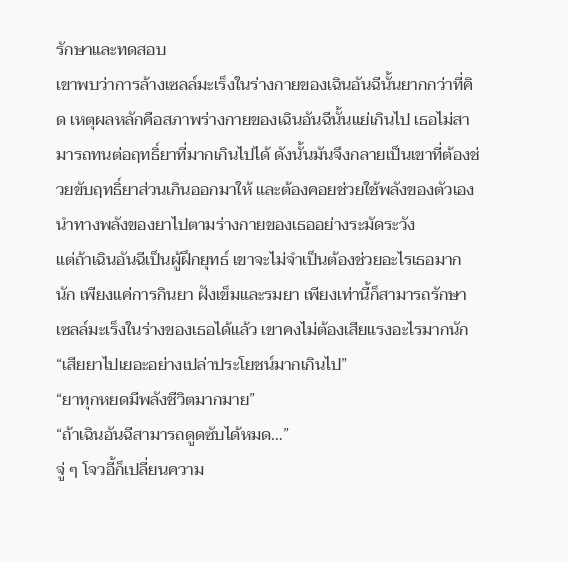รักษาและทดสอบ
เขาพบว่าการล้างเซลล์มะเร็งในร่างกายของเฉินอันฉีนั้นยากกว่าที่คิด เหตุผลหลักคือสภาพร่างกายของเฉินอันฉีนั้นแย่เกินไป เธอไม่สามารถทนต่อฤทธิ์ยาที่มากเกินไปได้ ดังนั้นมันจึงกลายเป็นเขาที่ต้องช่วยขับฤทธิ์ยาส่วนเกินออกมาให้ และต้องคอยช่วยใช้พลังของตัวเองนำทางพลังของยาไปตามร่างกายของเธออย่างระมัดระวัง
แต่ถ้าเฉินอันฉีเป็นผู้ฝึกยุทธ์ เขาจะไม่จำเป็นต้องช่วยอะไรเธอมากนัก เพียงแค่การกินยา ฝังเข็มและรมยา เพียงเท่านี้ก็สามารถรักษาเซลล์มะเร็งในร่างของเธอได้แล้ว เขาคงไม่ต้องเสียแรงอะไรมากนัก
“เสียยาไปเยอะอย่างเปล่าประโยชน์มากเกินไป”
“ยาทุกหยดมีพลังชีวิตมากมาย”
“ถ้าเฉินอันฉีสามารถดูดซับได้หมด…”
จู่ ๆ โจวอี้ก็เปลี่ยนความ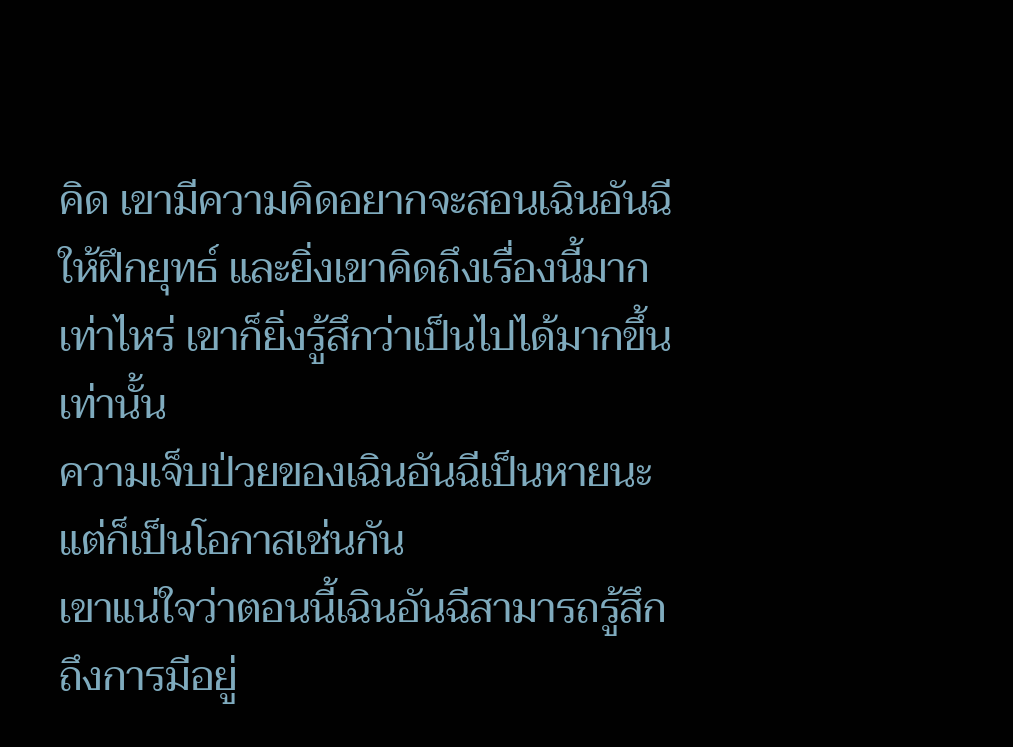คิด เขามีความคิดอยากจะสอนเฉินอันฉีให้ฝึกยุทธ์ และยิ่งเขาคิดถึงเรื่องนี้มากเท่าไหร่ เขาก็ยิ่งรู้สึกว่าเป็นไปได้มากขึ้นเท่านั้น
ความเจ็บป่วยของเฉินอันฉีเป็นหายนะ แต่ก็เป็นโอกาสเช่นกัน
เขาแน่ใจว่าตอนนี้เฉินอันฉีสามารถรู้สึกถึงการมีอยู่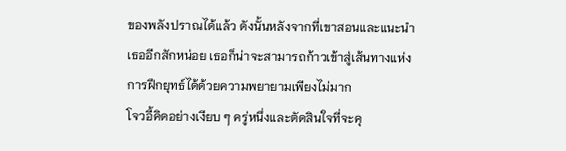ของพลังปราณได้แล้ว ดังนั้นหลังจากที่เขาสอนและแนะนำเธออีกสักหน่อย เธอก็น่าจะสามารถก้าวเข้าสู่เส้นทางแห่งการฝึกยุทธ์ได้ด้วยความพยายามเพียงไม่มาก
โจวอี้คิดอย่างเงียบ ๆ ครู่หนึ่งและตัดสินใจที่จะคุ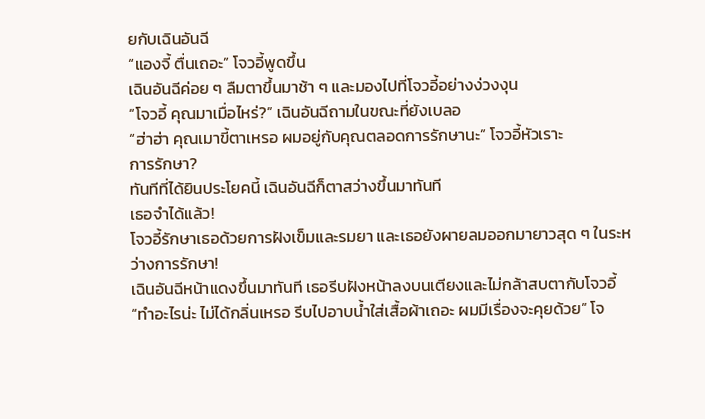ยกับเฉินอันฉี
“แองจี้ ตื่นเถอะ” โจวอี้พูดขึ้น
เฉินอันฉีค่อย ๆ ลืมตาขึ้นมาช้า ๆ และมองไปที่โจวอี้อย่างง่วงงุน
“โจวอี้ คุณมาเมื่อไหร่?” เฉินอันฉีถามในขณะที่ยังเบลอ
“ฮ่าฮ่า คุณเมาขี้ตาเหรอ ผมอยู่กับคุณตลอดการรักษานะ” โจวอี้หัวเราะ
การรักษา?
ทันทีที่ได้ยินประโยคนี้ เฉินอันฉีก็ตาสว่างขึ้นมาทันที
เธอจำได้แล้ว!
โจวอี้รักษาเธอด้วยการฝังเข็มและรมยา และเธอยังผายลมออกมายาวสุด ๆ ในระหว่างการรักษา!
เฉินอันฉีหน้าแดงขึ้นมาทันที เธอรีบฝังหน้าลงบนเตียงและไม่กล้าสบตากับโจวอี้
“ทำอะไรน่ะ ไม่ได้กลิ่นเหรอ รีบไปอาบน้ำใส่เสื้อผ้าเถอะ ผมมีเรื่องจะคุยด้วย” โจ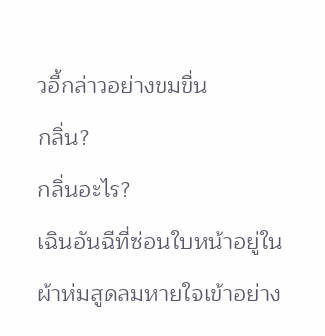วอี้กล่าวอย่างขมขื่น
กลิ่น?
กลิ่นอะไร?
เฉินอันฉีที่ซ่อนใบหน้าอยู่ในผ้าห่มสูดลมหายใจเข้าอย่าง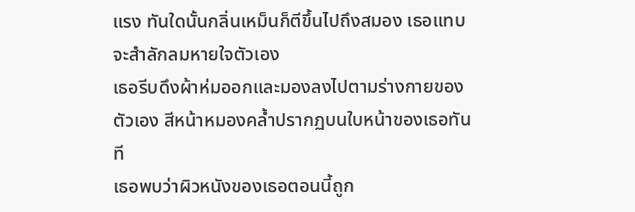แรง ทันใดนั้นกลิ่นเหม็นก็ตีขึ้นไปถึงสมอง เธอแทบจะสำลักลมหายใจตัวเอง
เธอรีบดึงผ้าห่มออกและมองลงไปตามร่างกายของตัวเอง สีหน้าหมองคล้ำปรากฏบนใบหน้าของเธอทันที
เธอพบว่าผิวหนังของเธอตอนนี้ถูก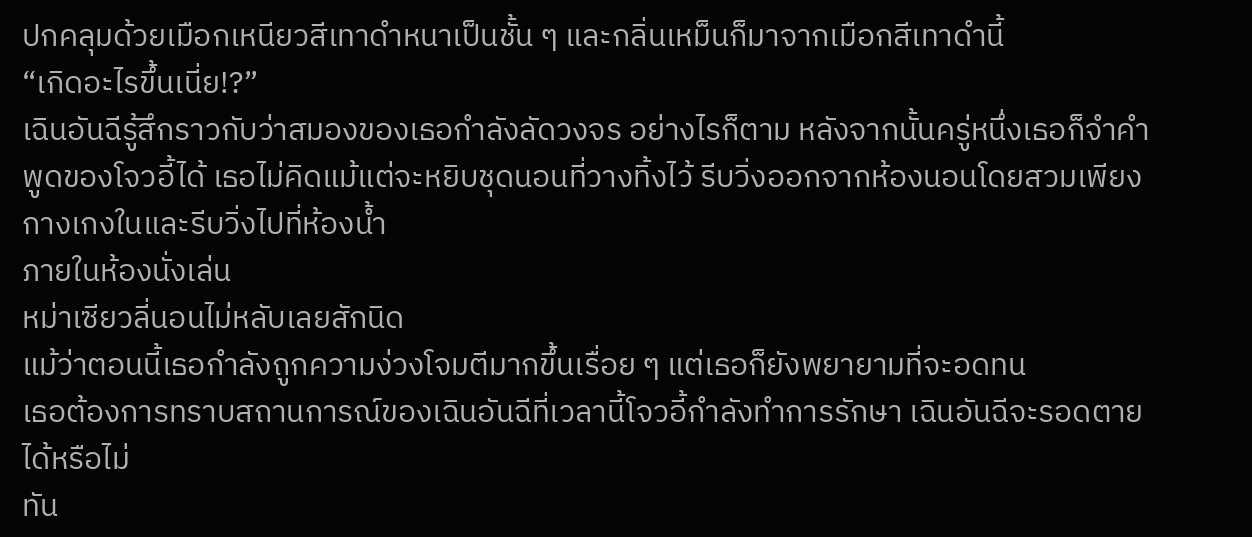ปกคลุมด้วยเมือกเหนียวสีเทาดำหนาเป็นชั้น ๆ และกลิ่นเหม็นก็มาจากเมือกสีเทาดำนี้
“เกิดอะไรขึ้นเนี่ย!?”
เฉินอันฉีรู้สึกราวกับว่าสมองของเธอกำลังลัดวงจร อย่างไรก็ตาม หลังจากนั้นครู่หนึ่งเธอก็จำคำพูดของโจวอี้ได้ เธอไม่คิดแม้แต่จะหยิบชุดนอนที่วางทิ้งไว้ รีบวิ่งออกจากห้องนอนโดยสวมเพียงกางเกงในและรีบวิ่งไปที่ห้องน้ำ
ภายในห้องนั่งเล่น
หม่าเซียวลี่นอนไม่หลับเลยสักนิด
แม้ว่าตอนนี้เธอกำลังถูกความง่วงโจมตีมากขึ้นเรื่อย ๆ แต่เธอก็ยังพยายามที่จะอดทน
เธอต้องการทราบสถานการณ์ของเฉินอันฉีที่เวลานี้โจวอี้กำลังทำการรักษา เฉินอันฉีจะรอดตายได้หรือไม่
ทัน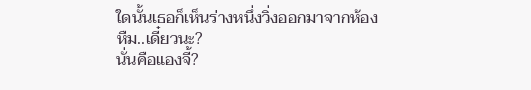ใดนั้นเธอก็เห็นร่างหนึ่งวิ่งออกมาจากห้อง
หืม..เดี๋ยวนะ?
นั่นคือแองจี้?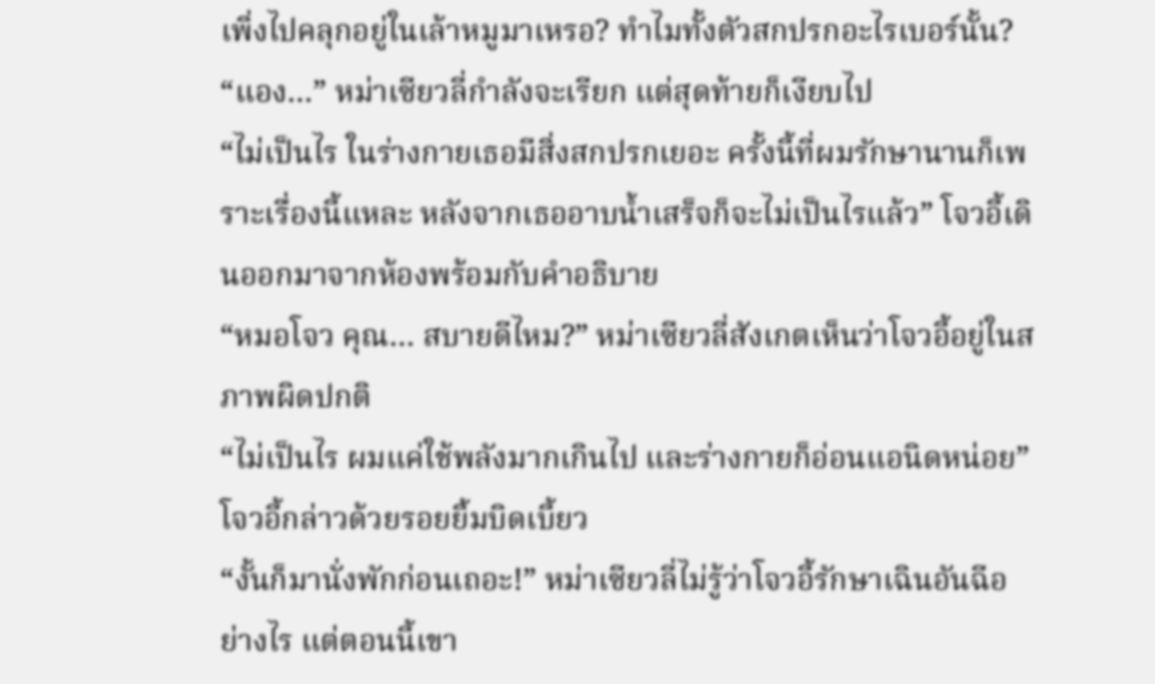เพิ่งไปคลุกอยู่ในเล้าหมูมาเหรอ? ทำไมทั้งตัวสกปรกอะไรเบอร์นั้น?
“แอง…” หม่าเซียวลี่กำลังจะเรียก แต่สุดท้ายก็เงียบไป
“ไม่เป็นไร ในร่างกายเธอมีสิ่งสกปรกเยอะ ครั้งนี้ที่ผมรักษานานก็เพราะเรื่องนี้แหละ หลังจากเธออาบน้ำเสร็จก็จะไม่เป็นไรแล้ว” โจวอี้เดินออกมาจากห้องพร้อมกับคำอธิบาย
“หมอโจว คุณ… สบายดีไหม?” หม่าเซียวลี่สังเกตเห็นว่าโจวอี้อยู่ในสภาพผิดปกติ
“ไม่เป็นไร ผมแค่ใช้พลังมากเกินไป และร่างกายก็อ่อนแอนิดหน่อย” โจวอี้กล่าวด้วยรอยยิ้มบิดเบี้ยว
“งั้นก็มานั่งพักก่อนเถอะ!” หม่าเซียวลี่ไม่รู้ว่าโจวอี้รักษาเฉินอันฉีอย่างไร แต่ตอนนี้เขา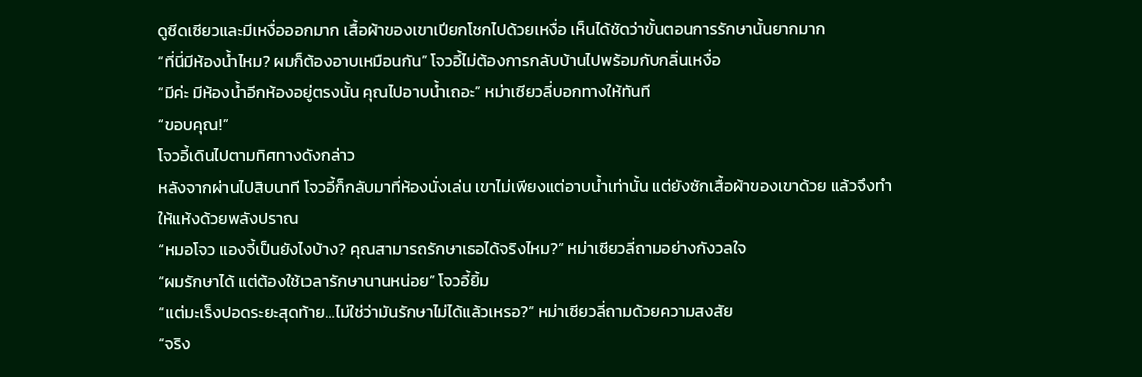ดูซีดเซียวและมีเหงื่อออกมาก เสื้อผ้าของเขาเปียกโชกไปด้วยเหงื่อ เห็นได้ชัดว่าขั้นตอนการรักษานั้นยากมาก
“ที่นี่มีห้องน้ำไหม? ผมก็ต้องอาบเหมือนกัน” โจวอี้ไม่ต้องการกลับบ้านไปพร้อมกับกลิ่นเหงื่อ
“มีค่ะ มีห้องน้ำอีกห้องอยู่ตรงนั้น คุณไปอาบน้ำเถอะ” หม่าเซียวลี่บอกทางให้ทันที
“ขอบคุณ!”
โจวอี้เดินไปตามทิศทางดังกล่าว
หลังจากผ่านไปสิบนาที โจวอี้ก็กลับมาที่ห้องนั่งเล่น เขาไม่เพียงแต่อาบน้ำเท่านั้น แต่ยังซักเสื้อผ้าของเขาด้วย แล้วจึงทำให้แห้งด้วยพลังปราณ
“หมอโจว แองจี้เป็นยังไงบ้าง? คุณสามารถรักษาเธอได้จริงไหม?” หม่าเซียวลี่ถามอย่างกังวลใจ
“ผมรักษาได้ แต่ต้องใช้เวลารักษานานหน่อย” โจวอี้ยิ้ม
“แต่มะเร็งปอดระยะสุดท้าย…ไม่ใช่ว่ามันรักษาไม่ได้แล้วเหรอ?” หม่าเซียวลี่ถามด้วยความสงสัย
“จริง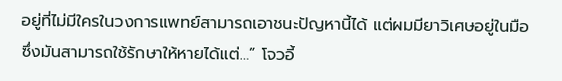อยู่ที่ไม่มีใครในวงการแพทย์สามารถเอาชนะปัญหานี้ได้ แต่ผมมียาวิเศษอยู่ในมือ ซึ่งมันสามารถใช้รักษาให้หายได้แต่…” โจวอี้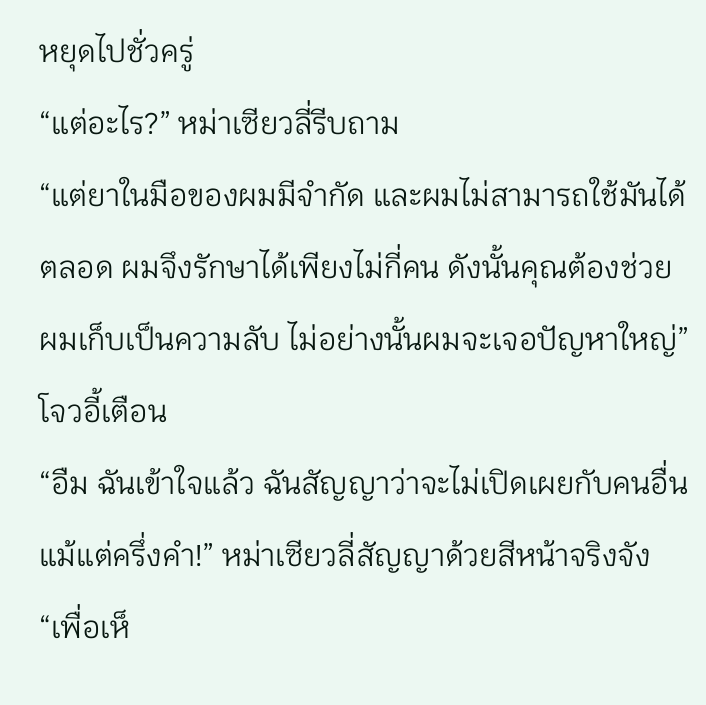หยุดไปชั่วครู่
“แต่อะไร?” หม่าเซียวลี่รีบถาม
“แต่ยาในมือของผมมีจำกัด และผมไม่สามารถใช้มันได้ตลอด ผมจึงรักษาได้เพียงไม่กี่คน ดังนั้นคุณต้องช่วยผมเก็บเป็นความลับ ไม่อย่างนั้นผมจะเจอปัญหาใหญ่” โจวอี้เตือน
“อืม ฉันเข้าใจแล้ว ฉันสัญญาว่าจะไม่เปิดเผยกับคนอื่นแม้แต่ครึ่งคำ!” หม่าเซียวลี่สัญญาด้วยสีหน้าจริงจัง
“เพื่อเห็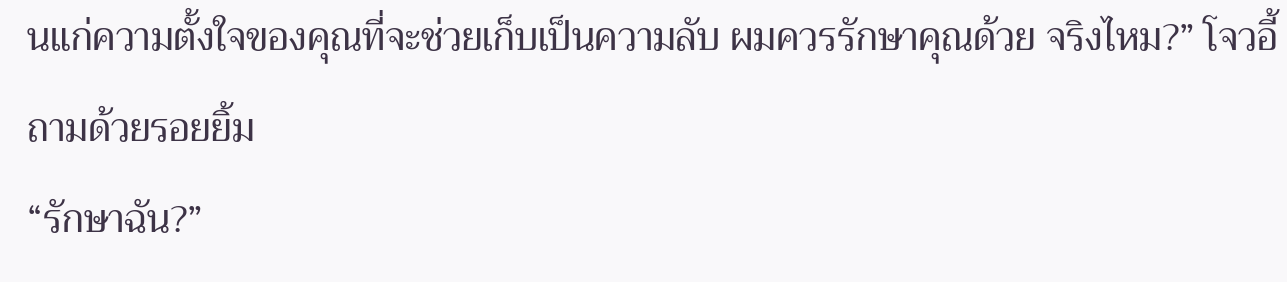นแก่ความตั้งใจของคุณที่จะช่วยเก็บเป็นความลับ ผมควรรักษาคุณด้วย จริงไหม?” โจวอี้ถามด้วยรอยยิ้ม
“รักษาฉัน?”